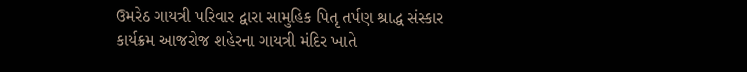ઉમરેઠ ગાયત્રી પરિવાર દ્વારા સામુહિક પિતૃ તર્પણ શ્રાદ્ધ સંસ્કાર કાર્યક્રમ આજરોજ શહેરના ગાયત્રી મંદિર ખાતે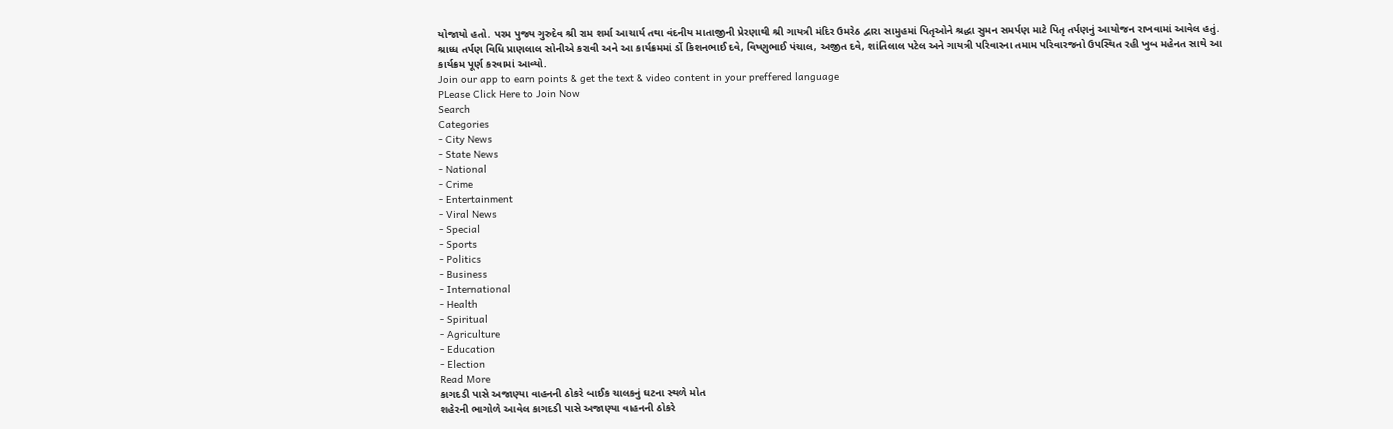યોજાયો હતો. પરમ પુજ્ય ગુરુદેવ શ્રી રામ શર્મા આચાર્ય તથા વંદનીય માતાજીની પ્રેરણાથી શ્રી ગાયત્રી મંદિર ઉમરેઠ દ્વારા સામુહમાં પિતૃઓને શ્રદ્ધા સુમન સમર્પણ માટે પિતૃ તર્પણનું આયોજન રાખવામાં આવેલ હતું. શ્રાધ્ધ તર્પણ વિધિ પ્રાણલાલ સોનીએ કરાવી અને આ કાર્યક્રમમાં ર્ડો કિશનભાઈ દવે, વિષ્ણુભાઈ પંચાલ, અજીત દવે, શાંતિલાલ પટેલ અને ગાયત્રી પરિવારના તમામ પરિવારજનો ઉપસ્થિત રહી ખુબ મહેનત સાથે આ કાર્યક્રમ પૂર્ણ કરવામાં આવ્યો.
Join our app to earn points & get the text & video content in your preffered language
PLease Click Here to Join Now
Search
Categories
- City News
- State News
- National
- Crime
- Entertainment
- Viral News
- Special
- Sports
- Politics
- Business
- International
- Health
- Spiritual
- Agriculture
- Education
- Election
Read More
કાગદડી પાસે અજાણ્યા વાહનની ઠોકરે બાઈક ચાલકનું ઘટના સ્થળે મોત
શહેરની ભાગોળે આવેલ કાગદડી પાસે અજાણ્યા વાહનની ઠોકરે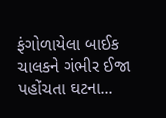ફંગોળાયેલા બાઈક ચાલકને ગંભીર ઈજા પહોંચતા ઘટના...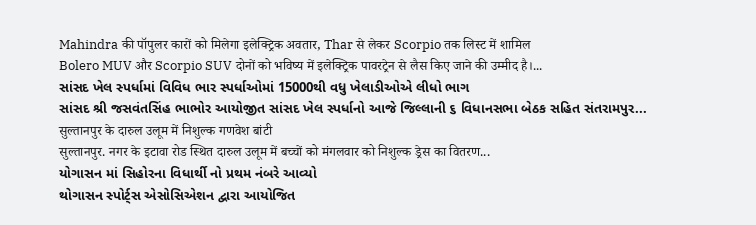Mahindra की पॉपुलर कारों को मिलेगा इलेक्ट्रिक अवतार, Thar से लेकर Scorpio तक लिस्ट में शामिल
Bolero MUV और Scorpio SUV दोनों को भविष्य में इलेक्ट्रिक पावरट्रेन से लैस किए जाने की उम्मीद है।...
સાંસદ ખેલ સ્પર્ધામાં વિવિધ ભાર સ્પર્ધાઓમાં 15000થી વધુ ખેલાડીઓએ લીધો ભાગ
સાંસદ શ્રી જસવંતસિંહ ભાભોર આયોજીત સાંસદ ખેલ સ્પર્ધાનો આજે જિલ્લાની ૬ વિધાનસભા બેઠક સહિત સંતરામપુર...
सुल्तानपुर के दारुल उलूम में निशुल्क गणवेश बांटी
सुल्तानपुर. नगर के इटावा रोड स्थित दारुल उलूम में बच्चों को मंगलवार को निशुल्क ड्रेस का वितरण...
યોગાસન માં સિહોરના વિધાર્થી નો પ્રથમ નંબરે આવ્યો
થોગાસન સ્પોર્ટ્સ એસોસિએશન દ્વારા આયોજિત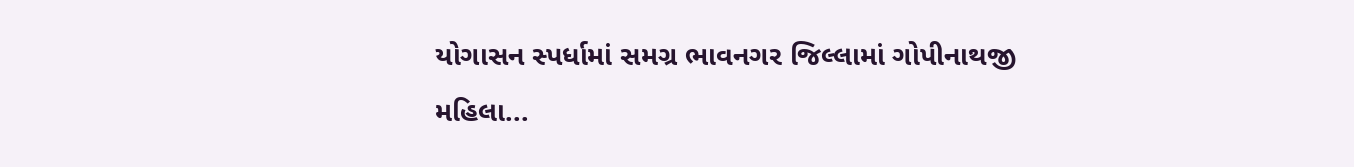યોગાસન સ્પર્ધામાં સમગ્ર ભાવનગર જિલ્લામાં ગોપીનાથજી મહિલા...